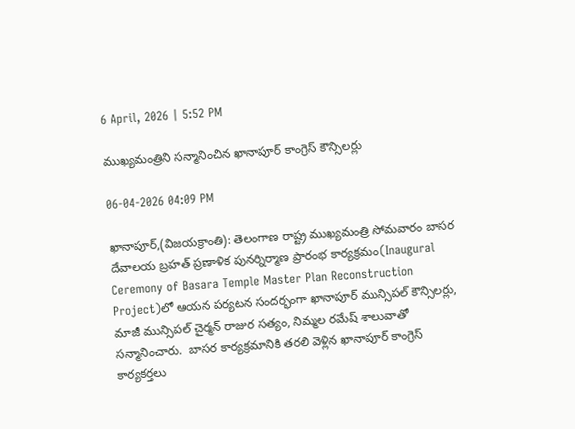6 April, 2026 | 5:52 PM

ముఖ్యమంత్రిని సన్మానించిన ఖానాపూర్ కాంగ్రెస్ కౌన్సిలర్లు

06-04-2026 04:09 PM

ఖానాపూర్,(విజయక్రాంతి): తెలంగాణ రాష్ట్ర ముఖ్యమంత్రి సోమవారం బాసర దేవాలయ బ్రహత్ ప్రణాళిక పునర్నిర్మాణ ప్రారంభ కార్యక్రమం(Inaugural Ceremony of Basara Temple Master Plan Reconstruction Project)లో ఆయన పర్యటన సందర్భంగా ఖానాపూర్ మున్సిపల్ కౌన్సిలర్లు, మాజీ మున్సిపల్ చైర్మన్ రాజుర సత్యం, నిమ్మల రమేష్ శాలువాతో సన్మానించారు.  బాసర కార్యక్రమానికి తరలి వెళ్లిన ఖానాపూర్ కాంగ్రెస్ కార్యకర్తలు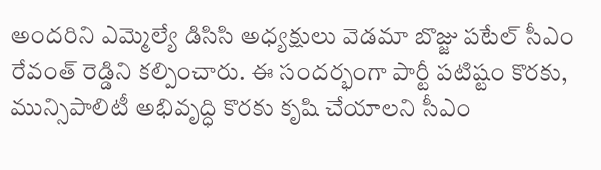అందరిని ఎమ్మెల్యే డిసిసి అధ్యక్షులు వెడమా బొజ్జు పటేల్ సీఎం రేవంత్ రెడ్డిని కల్పించారు. ఈ సందర్భంగా పార్టీ పటిష్టం కొరకు, మున్సిపాలిటీ అభివృద్ధి కొరకు కృషి చేయాలని సీఎం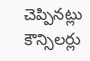చెప్పినట్లు కౌన్సిలర్లు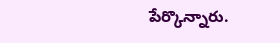పేర్కొన్నారు.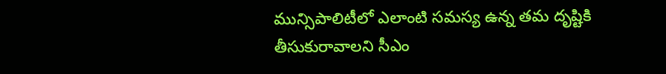మున్సిపాలిటీలో ఎలాంటి సమస్య ఉన్న తమ దృష్టికి తీసుకురావాలని సీఎం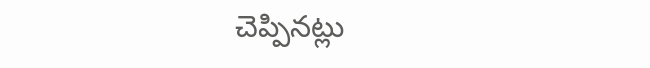చెప్పినట్లు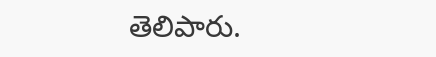తెలిపారు.